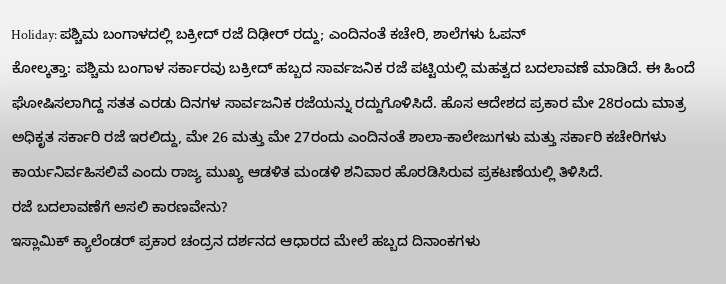Holiday: ಪಶ್ಚಿಮ ಬಂಗಾಳದಲ್ಲಿ ಬಕ್ರೀದ್ ರಜೆ ದಿಢೀರ್ ರದ್ದು; ಎಂದಿನಂತೆ ಕಚೇರಿ, ಶಾಲೆಗಳು ಓಪನ್
ಕೋಲ್ಕತ್ತಾ: ಪಶ್ಚಿಮ ಬಂಗಾಳ ಸರ್ಕಾರವು ಬಕ್ರೀದ್ ಹಬ್ಬದ ಸಾರ್ವಜನಿಕ ರಜೆ ಪಟ್ಟಿಯಲ್ಲಿ ಮಹತ್ವದ ಬದಲಾವಣೆ ಮಾಡಿದೆ. ಈ ಹಿಂದೆ ಘೋಷಿಸಲಾಗಿದ್ದ ಸತತ ಎರಡು ದಿನಗಳ ಸಾರ್ವಜನಿಕ ರಜೆಯನ್ನು ರದ್ದುಗೊಳಿಸಿದೆ. ಹೊಸ ಆದೇಶದ ಪ್ರಕಾರ ಮೇ 28ರಂದು ಮಾತ್ರ ಅಧಿಕೃತ ಸರ್ಕಾರಿ ರಜೆ ಇರಲಿದ್ದು, ಮೇ 26 ಮತ್ತು ಮೇ 27ರಂದು ಎಂದಿನಂತೆ ಶಾಲಾ-ಕಾಲೇಜುಗಳು ಮತ್ತು ಸರ್ಕಾರಿ ಕಚೇರಿಗಳು ಕಾರ್ಯನಿರ್ವಹಿಸಲಿವೆ ಎಂದು ರಾಜ್ಯ ಮುಖ್ಯ ಆಡಳಿತ ಮಂಡಳಿ ಶನಿವಾರ ಹೊರಡಿಸಿರುವ ಪ್ರಕಟಣೆಯಲ್ಲಿ ತಿಳಿಸಿದೆ.
ರಜೆ ಬದಲಾವಣೆಗೆ ಅಸಲಿ ಕಾರಣವೇನು?
ಇಸ್ಲಾಮಿಕ್ ಕ್ಯಾಲೆಂಡರ್ ಪ್ರಕಾರ ಚಂದ್ರನ ದರ್ಶನದ ಆಧಾರದ ಮೇಲೆ ಹಬ್ಬದ ದಿನಾಂಕಗಳು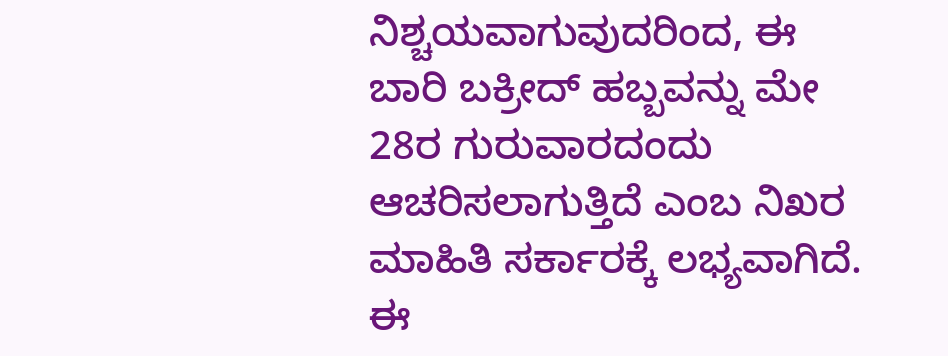ನಿಶ್ಚಯವಾಗುವುದರಿಂದ, ಈ ಬಾರಿ ಬಕ್ರೀದ್ ಹಬ್ಬವನ್ನು ಮೇ 28ರ ಗುರುವಾರದಂದು ಆಚರಿಸಲಾಗುತ್ತಿದೆ ಎಂಬ ನಿಖರ ಮಾಹಿತಿ ಸರ್ಕಾರಕ್ಕೆ ಲಭ್ಯವಾಗಿದೆ. ಈ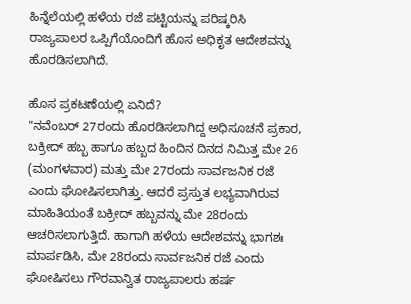ಹಿನ್ನೆಲೆಯಲ್ಲಿ ಹಳೆಯ ರಜೆ ಪಟ್ಟಿಯನ್ನು ಪರಿಷ್ಕರಿಸಿ ರಾಜ್ಯಪಾಲರ ಒಪ್ಪಿಗೆಯೊಂದಿಗೆ ಹೊಸ ಅಧಿಕೃತ ಆದೇಶವನ್ನು ಹೊರಡಿಸಲಾಗಿದೆ.

ಹೊಸ ಪ್ರಕಟಣೆಯಲ್ಲಿ ಏನಿದೆ?
"ನವೆಂಬರ್ 27ರಂದು ಹೊರಡಿಸಲಾಗಿದ್ದ ಅಧಿಸೂಚನೆ ಪ್ರಕಾರ, ಬಕ್ರೀದ್ ಹಬ್ಬ ಹಾಗೂ ಹಬ್ಬದ ಹಿಂದಿನ ದಿನದ ನಿಮಿತ್ತ ಮೇ 26 (ಮಂಗಳವಾರ) ಮತ್ತು ಮೇ 27ರಂದು ಸಾರ್ವಜನಿಕ ರಜೆ ಎಂದು ಘೋಷಿಸಲಾಗಿತ್ತು. ಆದರೆ ಪ್ರಸ್ತುತ ಲಭ್ಯವಾಗಿರುವ ಮಾಹಿತಿಯಂತೆ ಬಕ್ರೀದ್ ಹಬ್ಬವನ್ನು ಮೇ 28ರಂದು ಆಚರಿಸಲಾಗುತ್ತಿದೆ. ಹಾಗಾಗಿ ಹಳೆಯ ಆದೇಶವನ್ನು ಭಾಗಶಃ ಮಾರ್ಪಡಿಸಿ, ಮೇ 28ರಂದು ಸಾರ್ವಜನಿಕ ರಜೆ ಎಂದು ಘೋಷಿಸಲು ಗೌರವಾನ್ವಿತ ರಾಜ್ಯಪಾಲರು ಹರ್ಷ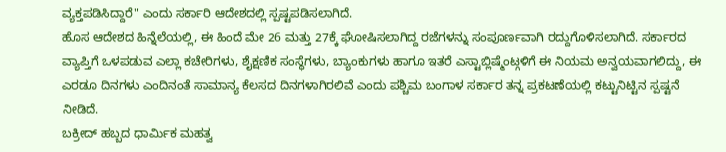ವ್ಯಕ್ತಪಡಿಸಿದ್ದಾರೆ" ಎಂದು ಸರ್ಕಾರಿ ಆದೇಶದಲ್ಲಿ ಸ್ಪಷ್ಟಪಡಿಸಲಾಗಿದೆ.
ಹೊಸ ಆದೇಶದ ಹಿನ್ನೆಲೆಯಲ್ಲಿ, ಈ ಹಿಂದೆ ಮೇ 26 ಮತ್ತು 27ಕ್ಕೆ ಘೋಷಿಸಲಾಗಿದ್ದ ರಜೆಗಳನ್ನು ಸಂಪೂರ್ಣವಾಗಿ ರದ್ದುಗೊಳಿಸಲಾಗಿದೆ. ಸರ್ಕಾರದ ವ್ಯಾಪ್ತಿಗೆ ಒಳಪಡುವ ಎಲ್ಲಾ ಕಚೇರಿಗಳು, ಶೈಕ್ಷಣಿಕ ಸಂಸ್ಥೆಗಳು, ಬ್ಯಾಂಕುಗಳು ಹಾಗೂ ಇತರೆ ಎಸ್ಟಾಬ್ಲಿಷ್ಮೆಂಟ್ಗಳಿಗೆ ಈ ನಿಯಮ ಅನ್ವಯವಾಗಲಿದ್ದು, ಈ ಎರಡೂ ದಿನಗಳು ಎಂದಿನಂತೆ ಸಾಮಾನ್ಯ ಕೆಲಸದ ದಿನಗಳಾಗಿರಲಿವೆ ಎಂದು ಪಶ್ಚಿಮ ಬಂಗಾಳ ಸರ್ಕಾರ ತನ್ನ ಪ್ರಕಟಣೆಯಲ್ಲಿ ಕಟ್ಟುನಿಟ್ಟಿನ ಸ್ಪಷ್ಟನೆ ನೀಡಿದೆ.
ಬಕ್ರೀದ್ ಹಬ್ಬದ ಧಾರ್ಮಿಕ ಮಹತ್ವ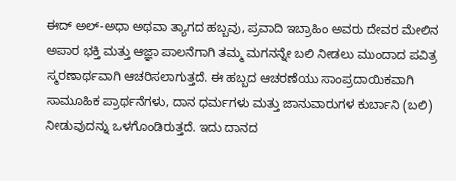ಈದ್ ಅಲ್-ಅಧಾ ಅಥವಾ ತ್ಯಾಗದ ಹಬ್ಬವು, ಪ್ರವಾದಿ ಇಬ್ರಾಹಿಂ ಅವರು ದೇವರ ಮೇಲಿನ ಅಪಾರ ಭಕ್ತಿ ಮತ್ತು ಆಜ್ಞಾ ಪಾಲನೆಗಾಗಿ ತಮ್ಮ ಮಗನನ್ನೇ ಬಲಿ ನೀಡಲು ಮುಂದಾದ ಪವಿತ್ರ ಸ್ಮರಣಾರ್ಥವಾಗಿ ಆಚರಿಸಲಾಗುತ್ತದೆ. ಈ ಹಬ್ಬದ ಆಚರಣೆಯು ಸಾಂಪ್ರದಾಯಿಕವಾಗಿ ಸಾಮೂಹಿಕ ಪ್ರಾರ್ಥನೆಗಳು, ದಾನ ಧರ್ಮಗಳು ಮತ್ತು ಜಾನುವಾರುಗಳ ಕುರ್ಬಾನಿ (ಬಲಿ) ನೀಡುವುದನ್ನು ಒಳಗೊಂಡಿರುತ್ತದೆ. ಇದು ದಾನದ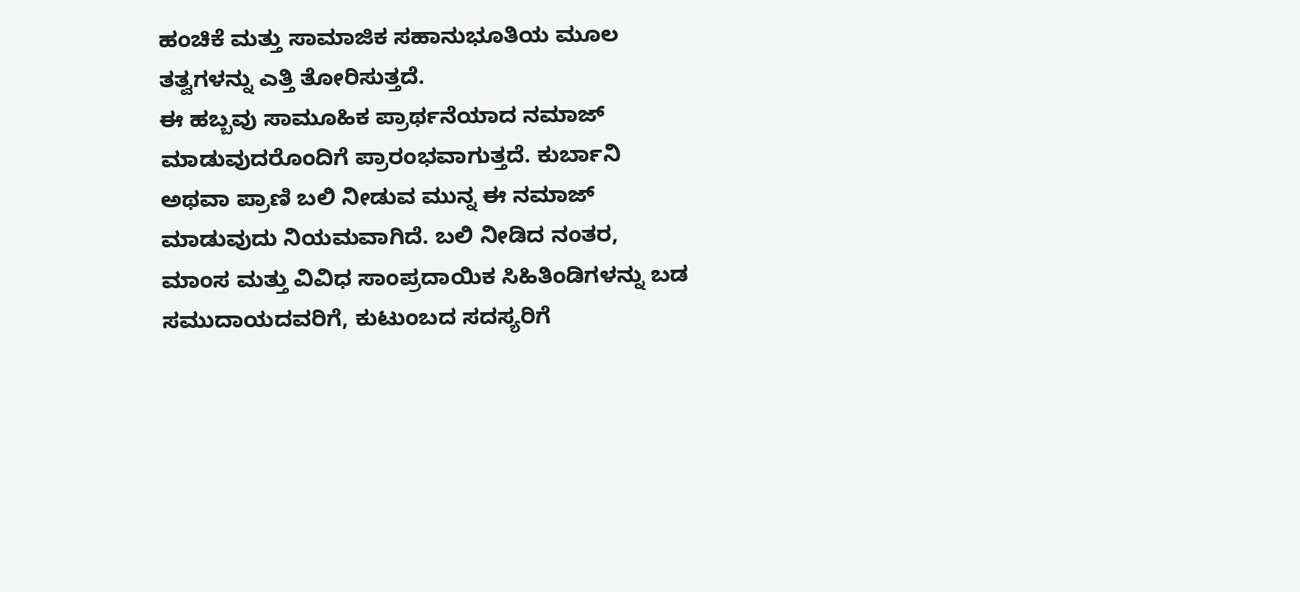ಹಂಚಿಕೆ ಮತ್ತು ಸಾಮಾಜಿಕ ಸಹಾನುಭೂತಿಯ ಮೂಲ ತತ್ವಗಳನ್ನು ಎತ್ತಿ ತೋರಿಸುತ್ತದೆ.
ಈ ಹಬ್ಬವು ಸಾಮೂಹಿಕ ಪ್ರಾರ್ಥನೆಯಾದ ನಮಾಜ್ ಮಾಡುವುದರೊಂದಿಗೆ ಪ್ರಾರಂಭವಾಗುತ್ತದೆ. ಕುರ್ಬಾನಿ ಅಥವಾ ಪ್ರಾಣಿ ಬಲಿ ನೀಡುವ ಮುನ್ನ ಈ ನಮಾಜ್ ಮಾಡುವುದು ನಿಯಮವಾಗಿದೆ. ಬಲಿ ನೀಡಿದ ನಂತರ, ಮಾಂಸ ಮತ್ತು ವಿವಿಧ ಸಾಂಪ್ರದಾಯಿಕ ಸಿಹಿತಿಂಡಿಗಳನ್ನು ಬಡ ಸಮುದಾಯದವರಿಗೆ, ಕುಟುಂಬದ ಸದಸ್ಯರಿಗೆ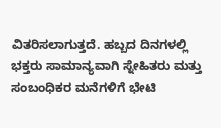ವಿತರಿಸಲಾಗುತ್ತದೆ. ಹಬ್ಬದ ದಿನಗಳಲ್ಲಿ ಭಕ್ತರು ಸಾಮಾನ್ಯವಾಗಿ ಸ್ನೇಹಿತರು ಮತ್ತು ಸಂಬಂಧಿಕರ ಮನೆಗಳಿಗೆ ಭೇಟಿ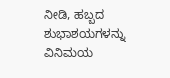ನೀಡಿ, ಹಬ್ಬದ ಶುಭಾಶಯಗಳನ್ನು ವಿನಿಮಯ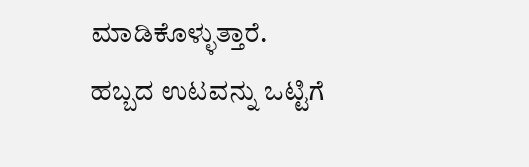ಮಾಡಿಕೊಳ್ಳುತ್ತಾರೆ. ಹಬ್ಬದ ಉಟವನ್ನು ಒಟ್ಟಿಗೆ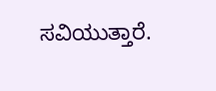ಸವಿಯುತ್ತಾರೆ.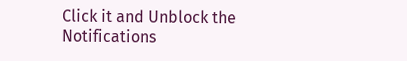Click it and Unblock the Notifications